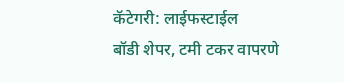कॅटेगरी: लाईफस्टाईल
बॉडी शेपर, टमी टकर वापरणे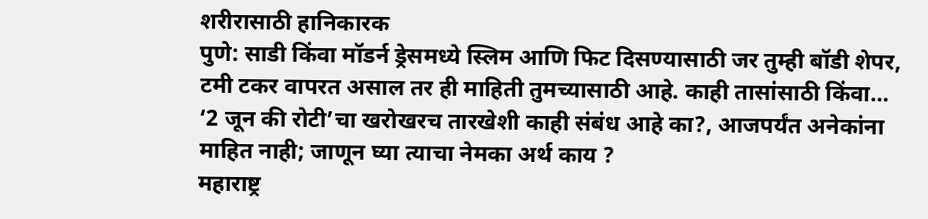शरीरासाठी हानिकारक
पुणे: साडी किंवा मॉडर्न ड्रेसमध्ये स्लिम आणि फिट दिसण्यासाठी जर तुम्ही बॉडी शेपर, टमी टकर वापरत असाल तर ही माहिती तुमच्यासाठी आहे. काही तासांसाठी किंवा…
‘2 जून की रोटी’चा खरोखरच तारखेशी काही संबंध आहे का?, आजपर्यंत अनेकांना माहित नाही; जाणून घ्या त्याचा नेमका अर्थ काय ?
महाराष्ट्र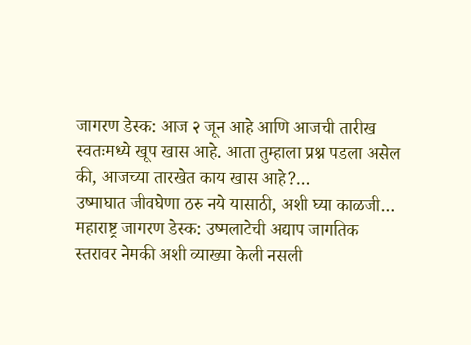जागरण डेस्क: आज २ जून आहे आणि आजची तारीख स्वतःमध्ये खूप खास आहे. आता तुम्हाला प्रश्न पडला असेल की, आजच्या तारखेत काय खास आहे?…
उष्माघात जीवघेणा ठरु नये यासाठी, अशी घ्या काळजी…
महाराष्ट्र जागरण डेस्क: उष्मलाटेची अद्याप जागतिक स्तरावर नेमकी अशी व्याख्या केली नसली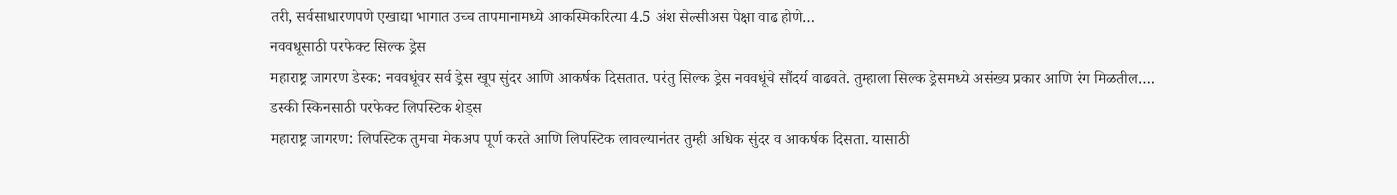तरी, सर्वसाधारणपणे एखाद्या भागात उच्च तापमानामध्ये आकस्मिकरित्या 4.5 अंश सेल्सीअस पेक्षा वाढ होणे…
नववधूसाठी परफेक्ट सिल्क ड्रेस
महाराष्ट्र जागरण डेस्क: नववधूंवर सर्व ड्रेस खूप सुंदर आणि आकर्षक दिसतात. परंतु सिल्क ड्रेस नववधूंचे सौंदर्य वाढवते. तुम्हाला सिल्क ड्रेसमध्ये असंख्य प्रकार आणि रंग मिळतील….
डस्की स्किनसाठी परफेक्ट लिपस्टिक शेड्स
महाराष्ट्र जागरण: लिपस्टिक तुमचा मेकअप पूर्ण करते आणि लिपस्टिक लावल्यानंतर तुम्ही अधिक सुंदर व आकर्षक दिसता. यासाठी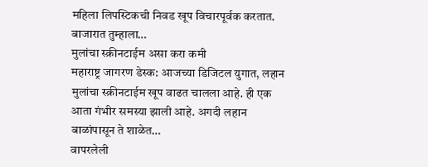महिला लिपस्टिकची निवड खूप विचारपूर्वक करतात. बाजारात तुम्हाला…
मुलांचा स्क्रीनटाईम असा करा कमी
महाराष्ट्र जागरण डेस्क: आजच्या डिजिटल युगात, लहान मुलांचा स्क्रीनटाईम खूप वाढत चालला आहे. ही एक आता गंभीर समस्या झाली आहे. अगदी लहान बाळांपासून ते शाळेत…
वापरलेली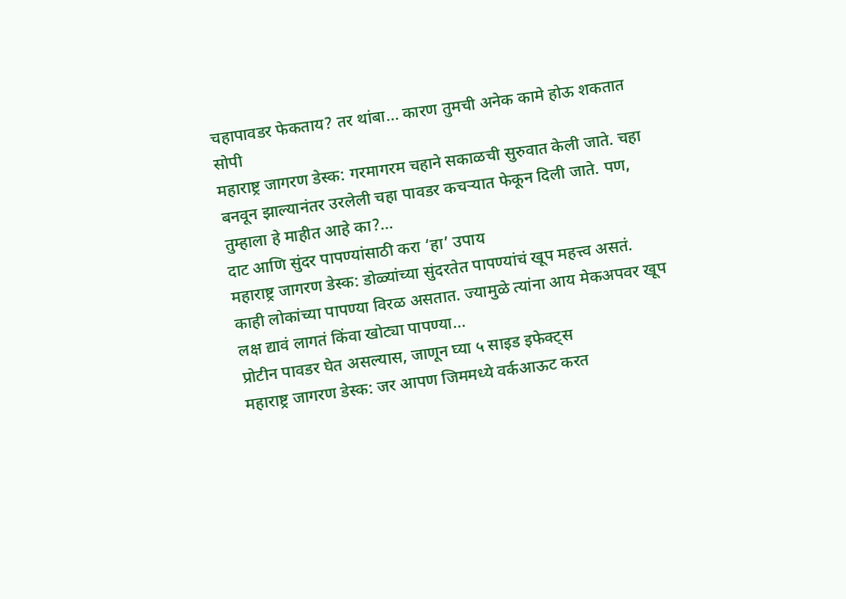चहापावडर फेकताय? तर थांबा… कारण तुमची अनेक कामे होऊ शकतात सोपी
महाराष्ट्र जागरण डेस्क: गरमागरम चहाने सकाळची सुरुवात केली जाते. चहा बनवून झाल्यानंतर उरलेली चहा पावडर कचऱ्यात फेकून दिली जाते. पण, तुम्हाला हे माहीत आहे का?…
दाट आणि सुंदर पापण्यांसाठी करा ‘हा’ उपाय
महाराष्ट्र जागरण डेस्क: डोळ्यांच्या सुंदरतेत पापण्यांचं खूप महत्त्व असतं. काही लोकांच्या पापण्या विरळ असतात. ज्यामुळे त्यांना आय मेकअपवर खूप लक्ष द्यावं लागतं किंवा खोट्या पापण्या…
प्रोटीन पावडर घेत असल्यास, जाणून घ्या ५ साइड इफेक्ट्स
महाराष्ट्र जागरण डेस्क: जर आपण जिममध्ये वर्कआऊट करत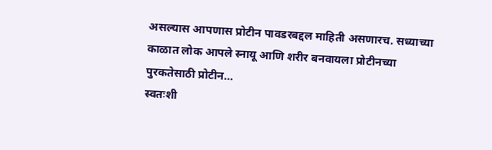असल्यास आपणास प्रोटीन पावडरबद्दल माहिती असणारच. सध्याच्या काळात लोक आपले स्नायू आणि शरीर बनवायला प्रोटीनच्या पुरकतेसाठी प्रोटीन…
स्वतःशी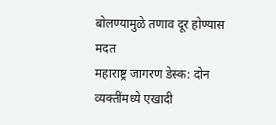बोलण्यामुळे तणाव दूर होण्यास मदत
महाराष्ट्र जागरण डेस्क: दोन व्यक्तींमध्ये एखादी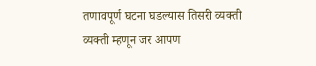तणावपूर्ण घटना घडल्यास तिसरी व्यक्ती व्यक्ती म्हणून जर आपण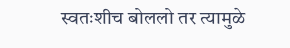स्वतःशीच बोललो तर त्यामुळे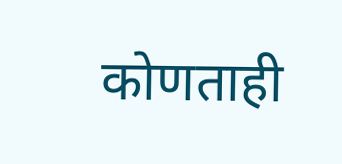कोणताही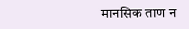मानसिक ताण न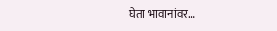घेता भावानांवर…